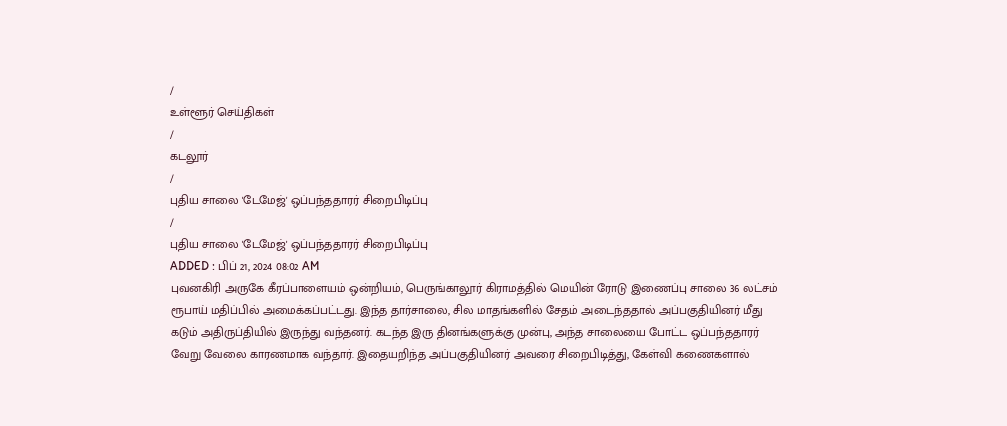/
உள்ளூர் செய்திகள்
/
கடலூர்
/
புதிய சாலை 'டேமேஜ்' ஒப்பந்ததாரர் சிறைபிடிப்பு
/
புதிய சாலை 'டேமேஜ்' ஒப்பந்ததாரர் சிறைபிடிப்பு
ADDED : பிப் 21, 2024 08:02 AM
புவனகிரி அருகே கீரப்பாளையம் ஒன்றியம், பெருங்காலூர் கிராமத்தில் மெயின் ரோடு இணைப்பு சாலை 36 லட்சம் ரூபாய் மதிப்பில் அமைக்கப்பட்டது. இந்த தார்சாலை, சில மாதங்களில் சேதம் அடைந்ததால் அப்பகுதியினர் மீது கடும் அதிருப்தியில் இருந்து வந்தனர். கடந்த இரு தினங்களுக்கு முன்பு, அந்த சாலையை போட்ட ஒப்பந்ததாரர் வேறு வேலை காரணமாக வந்தார். இதையறிந்த அப்பகுதியினர் அவரை சிறைபிடித்து, கேள்வி கணைகளால்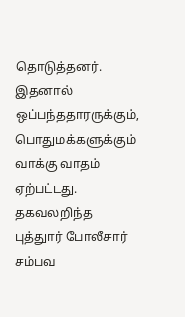தொடுத்தனர். இதனால் ஒப்பந்ததாரருக்கும், பொதுமக்களுக்கும் வாக்கு வாதம் ஏற்பட்டது.
தகவலறிந்த புத்துார் போலீசார் சம்பவ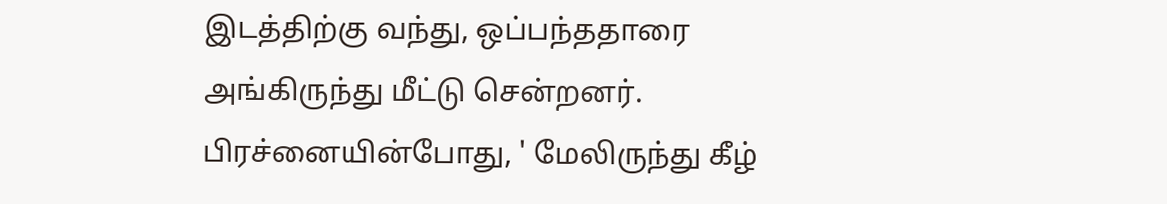இடத்திற்கு வந்து, ஒப்பந்ததாரை அங்கிருந்து மீட்டு சென்றனர். பிரச்னையின்போது, ' மேலிருந்து கீழ்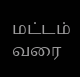மட்டம் வரை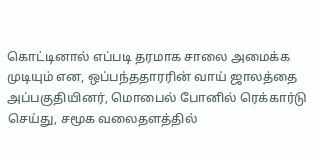கொட்டினால் எப்படி தரமாக சாலை அமைக்க முடியும் என, ஒப்பந்ததாரரின் வாய் ஜாலத்தை அப்பகுதியினர், மொபைல் போனில் ரெக்கார்டு செய்து, சமூக வலைதளத்தில்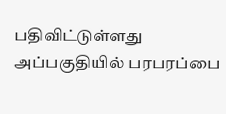பதிவிட்டுள்ளது அப்பகுதியில் பரபரப்பை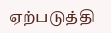ஏற்படுத்தி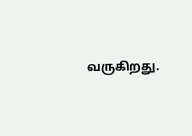வருகிறது.